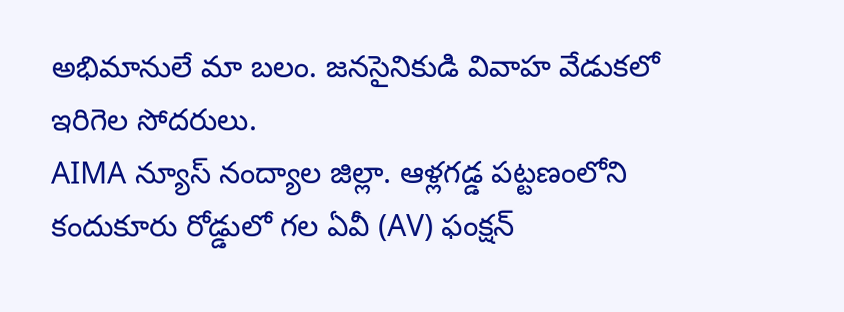అభిమానులే మా బలం. జనసైనికుడి వివాహ వేడుకలో ఇరిగెల సోదరులు.
AIMA న్యూస్ నంద్యాల జిల్లా. ఆళ్లగడ్డ పట్టణంలోని కందుకూరు రోడ్డులో గల ఏవీ (AV) ఫంక్షన్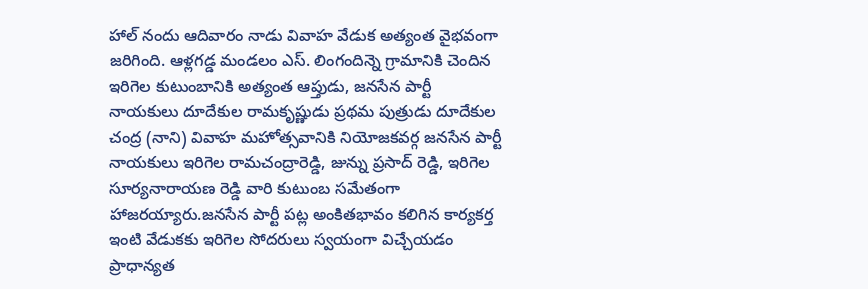హాల్ నందు ఆదివారం నాడు వివాహ వేడుక అత్యంత వైభవంగా జరిగింది. ఆళ్లగడ్డ మండలం ఎస్. లింగందిన్నె గ్రామానికి చెందిన ఇరిగెల కుటుంబానికి అత్యంత ఆప్తుడు, జనసేన పార్టీ నాయకులు దూదేకుల రామకృష్ణుడు ప్రథమ పుత్రుడు దూదేకుల చంద్ర (నాని) వివాహ మహోత్సవానికి నియోజకవర్గ జనసేన పార్టీ నాయకులు ఇరిగెల రామచంద్రారెడ్డి, జున్ను ప్రసాద్ రెడ్డి, ఇరిగెల సూర్యనారాయణ రెడ్డి వారి కుటుంబ సమేతంగా హాజరయ్యారు.జనసేన పార్టీ పట్ల అంకితభావం కలిగిన కార్యకర్త ఇంటి వేడుకకు ఇరిగెల సోదరులు స్వయంగా విచ్చేయడం ప్రాధాన్యత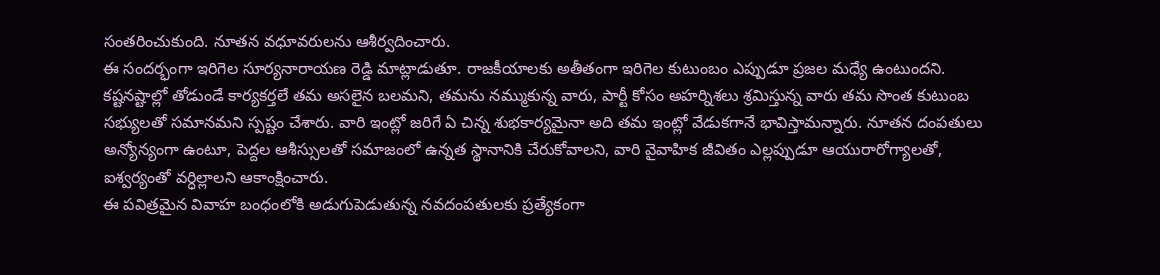సంతరించుకుంది. నూతన వధూవరులను ఆశీర్వదించారు.
ఈ సందర్భంగా ఇరిగెల సూర్యనారాయణ రెడ్డి మాట్లాడుతూ. రాజకీయాలకు అతీతంగా ఇరిగెల కుటుంబం ఎప్పుడూ ప్రజల మధ్యే ఉంటుందని. కష్టనష్టాల్లో తోడుండే కార్యకర్తలే తమ అసలైన బలమని, తమను నమ్ముకున్న వారు, పార్టీ కోసం అహర్నిశలు శ్రమిస్తున్న వారు తమ సొంత కుటుంబ సభ్యులతో సమానమని స్పష్టం చేశారు. వారి ఇంట్లో జరిగే ఏ చిన్న శుభకార్యమైనా అది తమ ఇంట్లో వేడుకగానే భావిస్తామన్నారు. నూతన దంపతులు అన్యోన్యంగా ఉంటూ, పెద్దల ఆశీస్సులతో సమాజంలో ఉన్నత స్థానానికి చేరుకోవాలని, వారి వైవాహిక జీవితం ఎల్లప్పుడూ ఆయురారోగ్యాలతో, ఐశ్వర్యంతో వర్ధిల్లాలని ఆకాంక్షించారు.
ఈ పవిత్రమైన వివాహ బంధంలోకి అడుగుపెడుతున్న నవదంపతులకు ప్రత్యేకంగా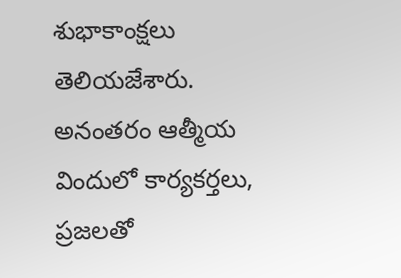శుభాకాంక్షలు తెలియజేశారు. అనంతరం ఆత్మీయ విందులో కార్యకర్తలు, ప్రజలతో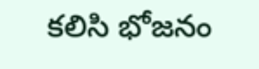కలిసి భోజనం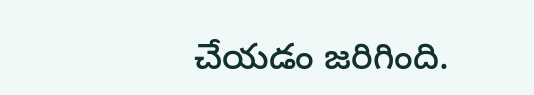చేయడం జరిగింది.